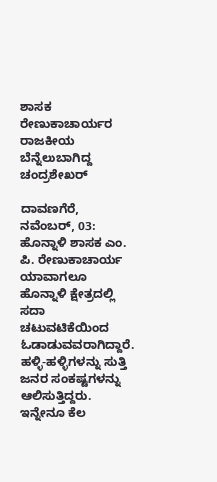ಶಾಸಕ ರೇಣುಕಾಚಾರ್ಯರ ರಾಜಕೀಯ ಬೆನ್ನೆಲುಬಾಗಿದ್ದ ಚಂದ್ರಶೇಖರ್

ದಾವಣಗೆರೆ, ನವೆಂಬರ್‌, 03: ಹೊನ್ನಾಳಿ ಶಾಸಕ ಎಂ. ಪಿ. ರೇಣುಕಾಚಾರ್ಯ ಯಾವಾಗಲೂ ಹೊನ್ನಾಳಿ ಕ್ಷೇತ್ರದಲ್ಲಿ ಸದಾ ಚಟುವಟಿಕೆಯಿಂದ ಓಡಾಡುವವರಾಗಿದ್ದಾರೆ. ಹಳ್ಳಿ-ಹಳ್ಳಿಗಳನ್ನು ಸುತ್ತಿ ಜನರ ಸಂಕಷ್ಟಗಳನ್ನು ಆಲಿಸುತ್ತಿದ್ದರು. ಇನ್ನೇನೂ ಕೆಲ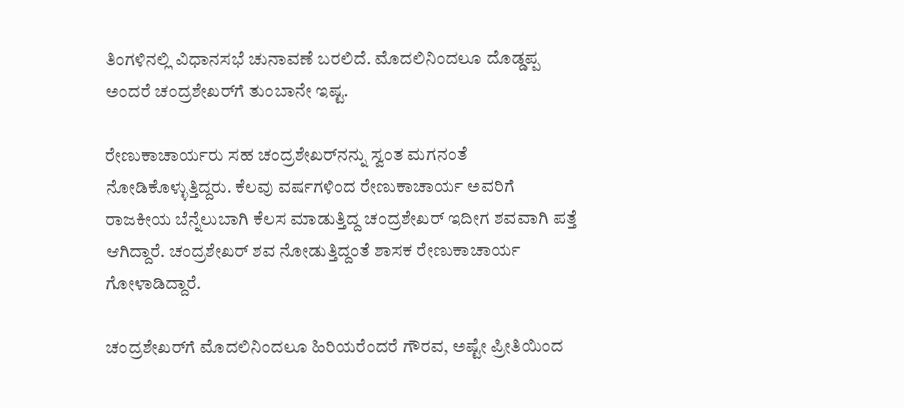ತಿಂಗಳಿನಲ್ಲಿ ವಿಧಾನಸಭೆ ಚುನಾವಣೆ ಬರಲಿದೆ. ಮೊದಲಿನಿಂದಲೂ ದೊಡ್ಡಪ್ಪ ಅಂದರೆ ಚಂದ್ರಶೇಖರ್‌ಗೆ ತುಂಬಾನೇ ಇಷ್ಟ.

ರೇಣುಕಾಚಾರ್ಯರು ಸಹ ಚಂದ್ರಶೇಖರ್‌ನನ್ನು ಸ್ವಂತ ಮಗನಂತೆ ನೋಡಿಕೊಳ್ಳುತ್ತಿದ್ದರು. ಕೆಲವು ವರ್ಷಗಳಿಂದ ರೇಣುಕಾಚಾರ್ಯ ಅವರಿಗೆ ರಾಜಕೀಯ ಬೆನ್ನೆಲುಬಾಗಿ ಕೆಲಸ ಮಾಡುತ್ತಿದ್ದ ಚಂದ್ರಶೇಖರ್‌ ಇದೀಗ ಶವವಾಗಿ ಪತ್ತೆ ಆಗಿದ್ದಾರೆ. ಚಂದ್ರಶೇಖರ್‌ ಶವ ನೋಡುತ್ತಿದ್ದಂತೆ ಶಾಸಕ ರೇಣುಕಾಚಾರ್ಯ ಗೋಳಾಡಿದ್ದಾರೆ.

ಚಂದ್ರಶೇಖರ್‌ಗೆ ಮೊದಲಿನಿಂದಲೂ ಹಿರಿಯರೆಂದರೆ ಗೌರವ, ಅಷ್ಟೇ ಪ್ರೀತಿಯಿಂದ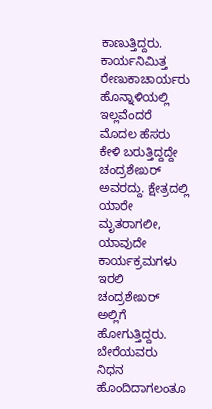ಕಾಣುತ್ತಿದ್ದರು. ಕಾರ್ಯನಿಮಿತ್ತ ರೇಣುಕಾಚಾರ್ಯರು ಹೊನ್ನಾಳಿಯಲ್ಲಿ ಇಲ್ಲವೆಂದರೆ ಮೊದಲ ಹೆಸರು ಕೇಳಿ ಬರುತ್ತಿದ್ದದ್ದೇ ಚಂದ್ರಶೇಖರ್ ಅವರದ್ದು. ಕ್ಷೇತ್ರದಲ್ಲಿ ಯಾರೇ ಮೃತರಾಗಲೀ, ಯಾವುದೇ ಕಾರ್ಯಕ್ರಮಗಳು ಇರಲಿ ಚಂದ್ರಶೇಖರ್ ಅಲ್ಲಿಗೆ ಹೋಗುತ್ತಿದ್ದರು. ಬೇರೆಯವರು ನಿಧನ ಹೊಂದಿದಾಗಲಂತೂ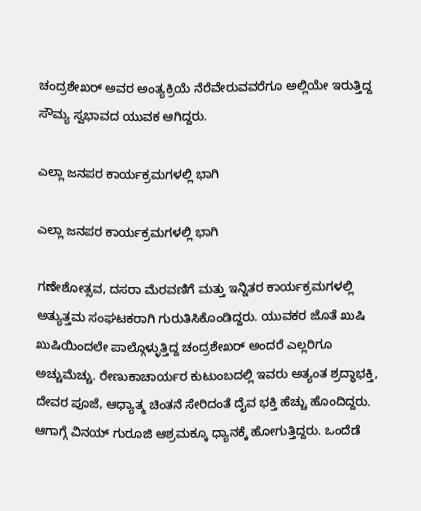ಚಂದ್ರಶೇಖರ್‌ ಅವರ ಅಂತ್ಯಕ್ರಿಯೆ ನೆರೆವೇರುವವರೆಗೂ ಅಲ್ಲಿಯೇ ಇರುತ್ತಿದ್ದ ಸೌಮ್ಯ ಸ್ವಭಾವದ ಯುವಕ ಆಗಿದ್ದರು.

ಎಲ್ಲಾ ಜನಪರ ಕಾರ್ಯಕ್ರಮಗಳಲ್ಲಿ ಭಾಗಿ

ಎಲ್ಲಾ ಜನಪರ ಕಾರ್ಯಕ್ರಮಗಳಲ್ಲಿ ಭಾಗಿ

ಗಣೇಶೋತ್ಸವ, ದಸರಾ ಮೆರವಣಿಗೆ ಮತ್ತು ಇನ್ನಿತರ ಕಾರ್ಯಕ್ರಮಗಳಲ್ಲಿ ಅತ್ಯುತ್ತಮ ಸಂಘಟಕರಾಗಿ ಗುರುತಿಸಿಕೊಂಡಿದ್ದರು. ಯುವಕರ ಜೊತೆ ಖುಷಿ ಖುಷಿಯಿಂದಲೇ ಪಾಲ್ಗೊಳ್ಳುತ್ತಿದ್ದ ಚಂದ್ರಶೇಖರ್ ಅಂದರೆ ಎಲ್ಲರಿಗೂ ಅಚ್ಚುಮೆಚ್ಚು. ರೇಣುಕಾಚಾರ್ಯರ ಕುಟುಂಬದಲ್ಲಿ ಇವರು ಅತ್ಯಂತ ಶ್ರದ್ಧಾಭಕ್ತಿ, ದೇವರ ಪೂಜೆ, ಆಧ್ಯಾತ್ಮ ಚಿಂತನೆ ಸೇರಿದಂತೆ ದೈವ ಭಕ್ತಿ ಹೆಚ್ಚು ಹೊಂದಿದ್ದರು. ಆಗಾಗ್ಗೆ ವಿನಯ್‌ ಗುರೂಜಿ ಆಶ್ರಮಕ್ಕೂ ಧ್ಯಾನಕ್ಕೆ ಹೋಗುತ್ತಿದ್ದರು. ಒಂದೆಡೆ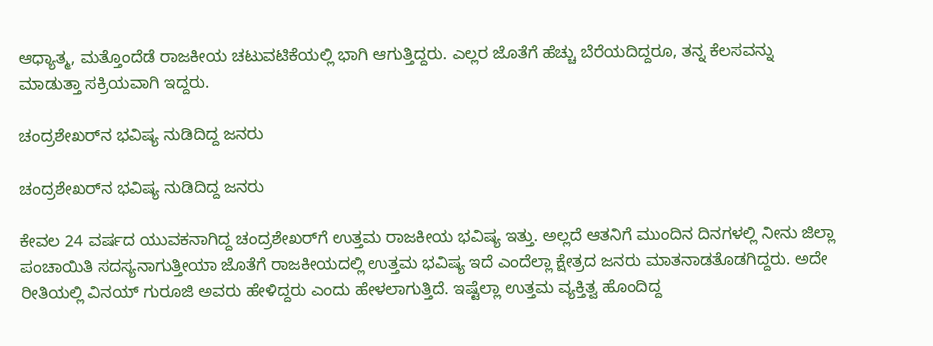ಆಧ್ಯಾತ್ಮ, ಮತ್ತೊಂದೆಡೆ ರಾಜಕೀಯ ಚಟುವಟಿಕೆಯಲ್ಲಿ ಭಾಗಿ ಆಗುತ್ತಿದ್ದರು. ಎಲ್ಲರ ಜೊತೆಗೆ ಹೆಚ್ಚು ಬೆರೆಯದಿದ್ದರೂ, ತನ್ನ ಕೆಲಸವನ್ನು ಮಾಡುತ್ತಾ ಸಕ್ರಿಯವಾಗಿ ಇದ್ದರು.

ಚಂದ್ರಶೇಖರ್‌ನ ಭವಿಷ್ಯ ನುಡಿದಿದ್ದ ಜನರು

ಚಂದ್ರಶೇಖರ್‌ನ ಭವಿಷ್ಯ ನುಡಿದಿದ್ದ ಜನರು

ಕೇವಲ 24 ವರ್ಷದ ಯುವಕನಾಗಿದ್ದ ಚಂದ್ರಶೇಖರ್‌ಗೆ ಉತ್ತಮ ರಾಜಕೀಯ ಭವಿಷ್ಯ ಇತ್ತು. ಅಲ್ಲದೆ ಆತನಿಗೆ ಮುಂದಿನ ದಿನಗಳಲ್ಲಿ ನೀನು ಜಿಲ್ಲಾ ಪಂಚಾಯಿತಿ ಸದಸ್ಯನಾಗುತ್ತೀಯಾ ಜೊತೆಗೆ ರಾಜಕೀಯದಲ್ಲಿ ಉತ್ತಮ ಭವಿಷ್ಯ ಇದೆ ಎಂದೆಲ್ಲಾ ಕ್ಷೇತ್ರದ ಜನರು ಮಾತನಾಡತೊಡಗಿದ್ದರು. ಅದೇ ರೀತಿಯಲ್ಲಿ ವಿನಯ್ ಗುರೂಜಿ ಅವರು ಹೇಳಿದ್ದರು ಎಂದು ಹೇಳಲಾಗುತ್ತಿದೆ. ಇಷ್ಟೆಲ್ಲಾ ಉತ್ತಮ ವ್ಯಕ್ತಿತ್ವ ಹೊಂದಿದ್ದ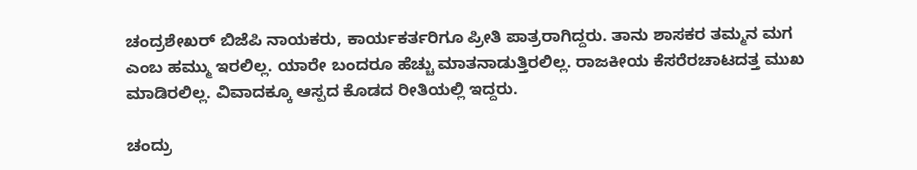ಚಂದ್ರಶೇಖರ್ ಬಿಜೆಪಿ ನಾಯಕರು, ಕಾರ್ಯಕರ್ತರಿಗೂ ಪ್ರೀತಿ ಪಾತ್ರರಾಗಿದ್ದರು. ತಾನು ಶಾಸಕರ ತಮ್ಮನ ಮಗ ಎಂಬ ಹಮ್ಮು ಇರಲಿಲ್ಲ. ಯಾರೇ ಬಂದರೂ ಹೆಚ್ಚು ಮಾತನಾಡುತ್ತಿರಲಿಲ್ಲ. ರಾಜಕೀಯ ಕೆಸರೆರಚಾಟದತ್ತ ಮುಖ ಮಾಡಿರಲಿಲ್ಲ. ವಿವಾದಕ್ಕೂ ಆಸ್ಪದ ಕೊಡದ ರೀತಿಯಲ್ಲಿ ಇದ್ದರು.

ಚಂದ್ರು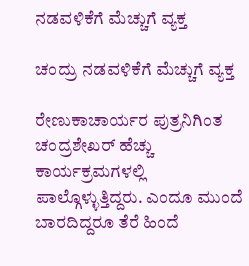ನಡವಳಿಕೆಗೆ ಮೆಚ್ಚುಗೆ ವ್ಯಕ್ತ

ಚಂದ್ರು ನಡವಳಿಕೆಗೆ ಮೆಚ್ಚುಗೆ ವ್ಯಕ್ತ

ರೇಣುಕಾಚಾರ್ಯರ ಪುತ್ರನಿಗಿಂತ ಚಂದ್ರಶೇಖರ್‌ ಹೆಚ್ಚು ಕಾರ್ಯಕ್ರಮಗಳಲ್ಲಿ ಪಾಲ್ಗೊಳ್ಳುತ್ತಿದ್ದರು. ಎಂದೂ ಮುಂದೆ ಬಾರದಿದ್ದರೂ ತೆರೆ ಹಿಂದೆ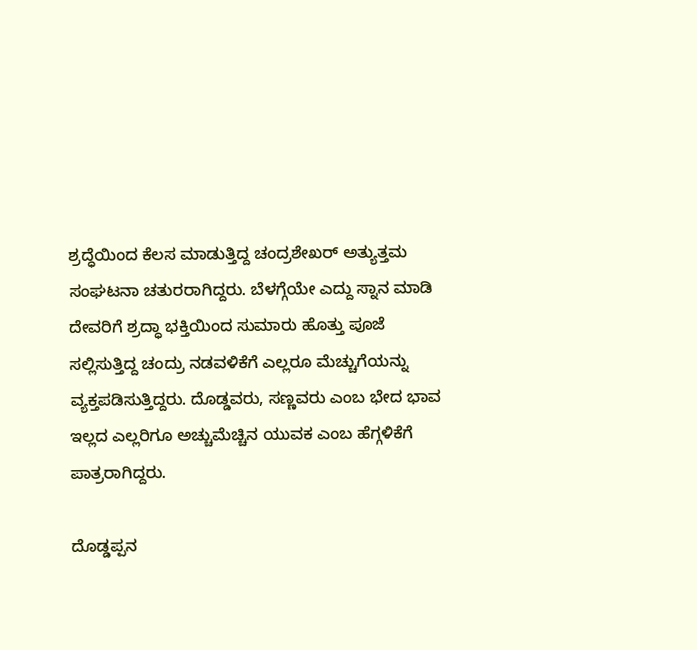ಶ್ರದ್ಧೆಯಿಂದ ಕೆಲಸ ಮಾಡುತ್ತಿದ್ದ ಚಂದ್ರಶೇಖರ್ ಅತ್ಯುತ್ತಮ ಸಂಘಟನಾ ಚತುರರಾಗಿದ್ದರು. ಬೆಳಗ್ಗೆಯೇ ಎದ್ದು ಸ್ನಾನ ಮಾಡಿ ದೇವರಿಗೆ ಶ್ರದ್ಧಾ ಭಕ್ತಿಯಿಂದ ಸುಮಾರು ಹೊತ್ತು ಪೂಜೆ ಸಲ್ಲಿಸುತ್ತಿದ್ದ ಚಂದ್ರು ನಡವಳಿಕೆಗೆ ಎಲ್ಲರೂ ಮೆಚ್ಚುಗೆಯನ್ನು ವ್ಯಕ್ತಪಡಿಸುತ್ತಿದ್ದರು. ದೊಡ್ಡವರು, ಸಣ್ಣವರು ಎಂಬ ಭೇದ ಭಾವ ಇಲ್ಲದ ಎಲ್ಲರಿಗೂ ಅಚ್ಚುಮೆಚ್ಚಿನ ಯುವಕ ಎಂಬ ಹೆಗ್ಗಳಿಕೆಗೆ ಪಾತ್ರರಾಗಿದ್ದರು.

ದೊಡ್ಡಪ್ಪನ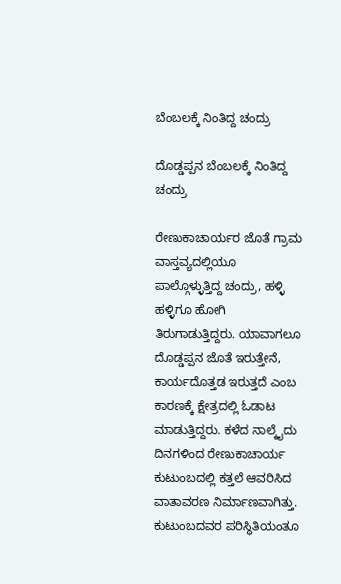ಬೆಂಬಲಕ್ಕೆ ನಿಂತಿದ್ದ ಚಂದ್ರು

ದೊಡ್ಡಪ್ಪನ ಬೆಂಬಲಕ್ಕೆ ನಿಂತಿದ್ದ ಚಂದ್ರು

ರೇಣುಕಾಚಾರ್ಯರ ಜೊತೆ ಗ್ರಾಮ ವಾಸ್ತವ್ಯದಲ್ಲಿಯೂ ಪಾಲ್ಗೊಳ್ಳುತ್ತಿದ್ದ ಚಂದ್ರು, ಹಳ್ಳಿ ಹಳ್ಳಿಗೂ ಹೋಗಿ ತಿರುಗಾಡುತ್ತಿದ್ದರು. ಯಾವಾಗಲೂ ದೊಡ್ಡಪ್ಪನ ಜೊತೆ ಇರುತ್ತೇನೆ, ಕಾರ್ಯದೊತ್ತಡ ಇರುತ್ತದೆ ಎಂಬ ಕಾರಣಕ್ಕೆ ಕ್ಷೇತ್ರದಲ್ಲಿ ಓಡಾಟ ಮಾಡುತ್ತಿದ್ದರು. ಕಳೆದ ನಾಲ್ಕೈದು ದಿನಗಳಿಂದ ರೇಣುಕಾಚಾರ್ಯ ಕುಟುಂಬದಲ್ಲಿ ಕತ್ತಲೆ ಆವರಿಸಿದ ವಾತಾವರಣ ನಿರ್ಮಾಣವಾಗಿತ್ತು. ಕುಟುಂಬದವರ ಪರಿಸ್ಥಿತಿಯಂತೂ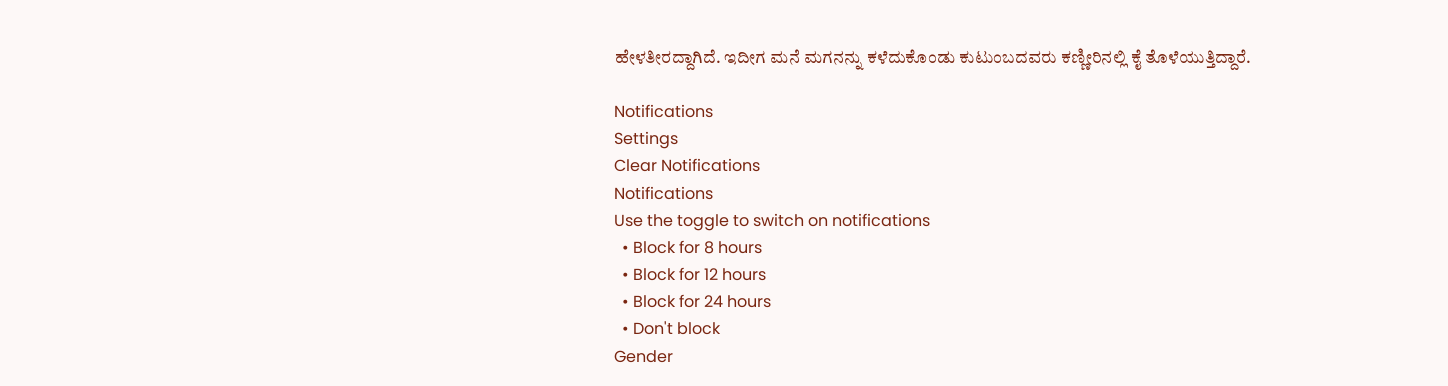ಹೇಳತೀರದ್ದಾಗಿದೆ. ಇದೀಗ ಮನೆ ಮಗನನ್ನು ಕಳೆದುಕೊಂಡು ಕುಟುಂಬದವರು ಕಣ್ಣೀರಿನಲ್ಲಿ ಕೈ ತೊಳೆಯುತ್ತಿದ್ದಾರೆ.

Notifications
Settings
Clear Notifications
Notifications
Use the toggle to switch on notifications
  • Block for 8 hours
  • Block for 12 hours
  • Block for 24 hours
  • Don't block
Gender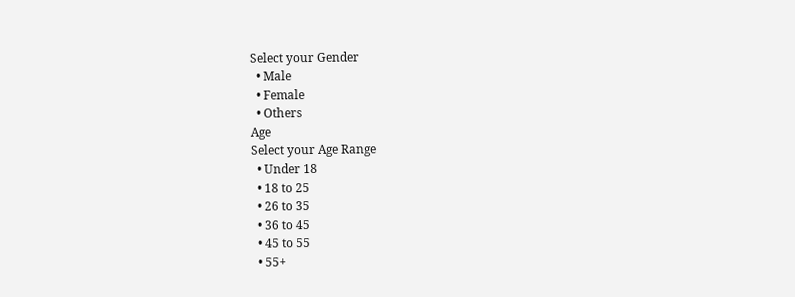Select your Gender
  • Male
  • Female
  • Others
Age
Select your Age Range
  • Under 18
  • 18 to 25
  • 26 to 35
  • 36 to 45
  • 45 to 55
  • 55+